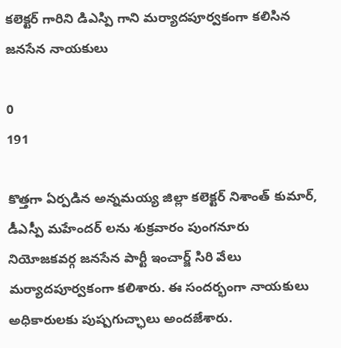కలెక్టర్ గారిని డిఎస్పి గాని మర్యాదపూర్వకంగా కలిసిన జనసేన నాయకులు

0
191

కొత్తగా ఏర్పడిన అన్నమయ్య జిల్లా కలెక్టర్ నిశాంత్ కుమార్, డీఎస్పీ మహేందర్ లను శుక్రవారం పుంగనూరు నియోజకవర్గ జనసేన పార్టీ ఇంచార్జ్ సిరి వేలు మర్యాదపూర్వకంగా కలిశారు. ఈ సందర్భంగా నాయకులు అధికారులకు పుష్పగుచ్ఛాలు అందజేశారు.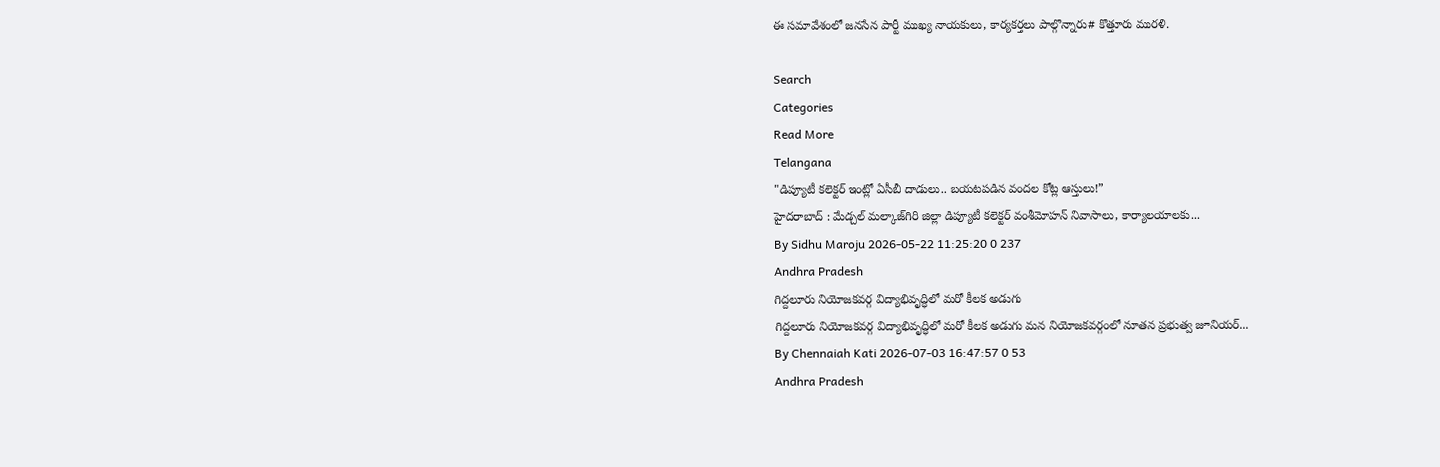ఈ సమావేశంలో జనసేన పార్టీ ముఖ్య నాయకులు, కార్యకర్తలు పాల్గొన్నారు# కొత్తూరు మురళి.

Search
Categories
Read More
Telangana
"డిప్యూటీ కలెక్టర్ ఇంట్లో ఏసీబీ దాడులు.. బయటపడిన వందల కోట్ల ఆస్తులు!”
హైదరాబాద్ : మేడ్చల్ మల్కాజ్‌గిరి జిల్లా డిప్యూటీ కలెక్టర్ వంశీమోహన్ నివాసాలు, కార్యాలయాలకు...
By Sidhu Maroju 2026-05-22 11:25:20 0 237
Andhra Pradesh
గిద్దలూరు నియోజకవర్గ విద్యాభివృద్ధిలో మరో కీలక అడుగు
గిద్దలూరు నియోజకవర్గ విద్యాభివృద్ధిలో మరో కీలక అడుగు మన నియోజకవర్గంలో నూతన ప్రభుత్వ జూనియర్...
By Chennaiah Kati 2026-07-03 16:47:57 0 53
Andhra Pradesh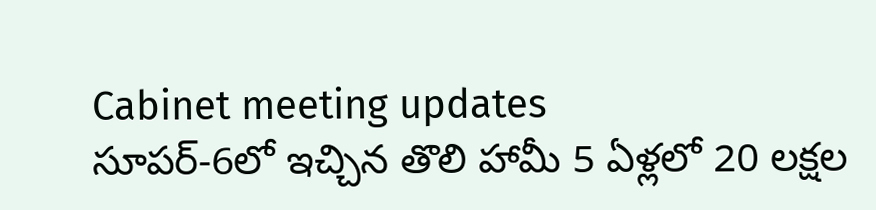Cabinet meeting updates
సూపర్-6లో ఇచ్చిన తొలి హామీ 5 ఏళ్లలో 20 లక్షల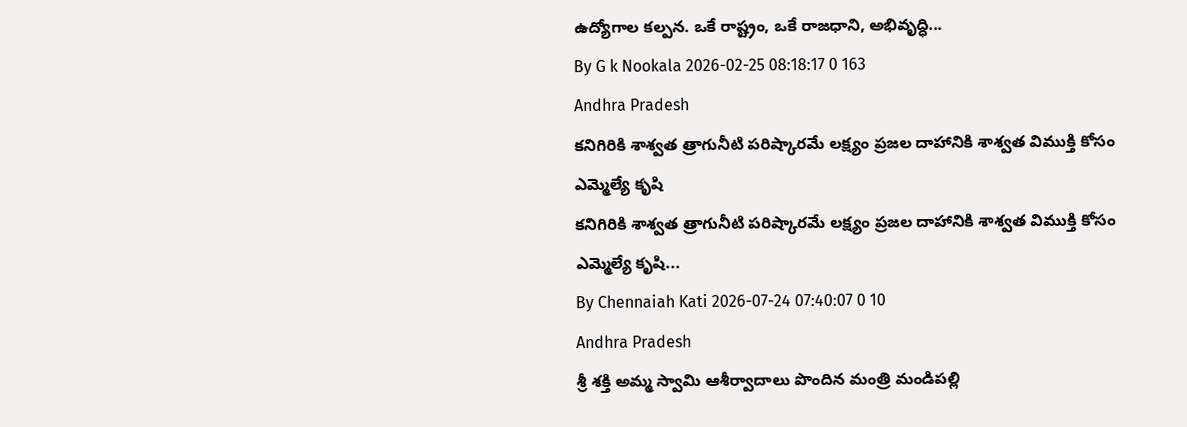ఉద్యోగాల కల్పన. ఒకే రాష్ట్రం, ఒకే రాజధాని, అభివృద్ధి...
By G k Nookala 2026-02-25 08:18:17 0 163
Andhra Pradesh
కనిగిరికి శాశ్వత త్రాగునీటి పరిష్కారమే లక్ష్యం ప్రజల దాహానికి శాశ్వత విముక్తి కోసం ఎమ్మెల్యే కృషి
కనిగిరికి శాశ్వత త్రాగునీటి పరిష్కారమే లక్ష్యం ప్రజల దాహానికి శాశ్వత విముక్తి కోసం ఎమ్మెల్యే కృషి...
By Chennaiah Kati 2026-07-24 07:40:07 0 10
Andhra Pradesh
శ్రీ శక్తి అమ్మ స్వామి ఆశీర్వాదాలు పొందిన మంత్రి మండిపల్లి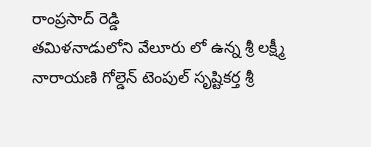రాంప్రసాద్ రెడ్డి
తమిళనాడులోని వేలూరు లో ఉన్న శ్రీ లక్ష్మీ నారాయణి గోల్డెన్ టెంపుల్ సృష్టికర్త శ్రీ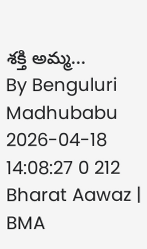శక్తి అమ్మ...
By Benguluri Madhubabu 2026-04-18 14:08:27 0 212
Bharat Aawaz | BMA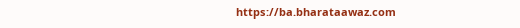https://ba.bharataawaz.com